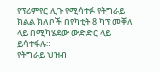የፕሪምየር ሊጉ የሚሳተፉ የትግራይ ክልል ክለቦች በየካቲት 8 ካፕ መቐለ ላይ በሚካሄደው ውድድር ላይ ይሳተፋሉ።
የትግራይ ህዝብ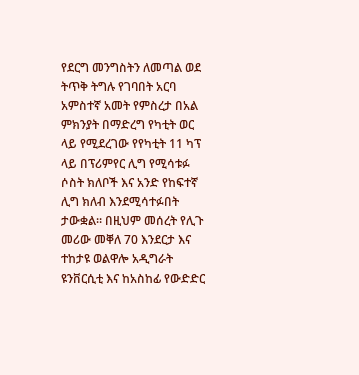የደርግ መንግስትን ለመጣል ወደ ትጥቅ ትግሉ የገባበት አርባ አምስተኛ አመት የምስረታ በአል ምክንያት በማድረግ የካቲት ወር ላይ የሚደረገው የየካቲት 11 ካፕ ላይ በፕሪምየር ሊግ የሚሳቱፉ ሶስት ክለቦች እና አንድ የከፍተኛ ሊግ ክለብ እንደሚሳተፉበት ታውቋል። በዚህም መሰረት የሊጉ መሪው መቐለ 70 እንደርታ እና ተከታዩ ወልዋሎ አዲግራት ዩንቨርሲቲ እና ከአስከፊ የውድድር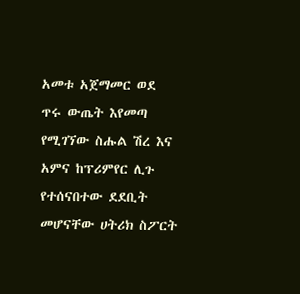አመቱ አጀማመር ወደ ጥሩ ውጤት እየመጣ የሚገኘው ስሑል ሽረ እና አምና ከፕሪምየር ሊጉ የተሰናበተው ደደቢት መሆናቸው ሀትሪክ ስፖርት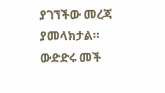ያገኘችው መረጃ ያመላክታል። ውድድሩ መች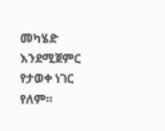መካሄድ እንደሚጀምር የታወቀ ነገር የለም።